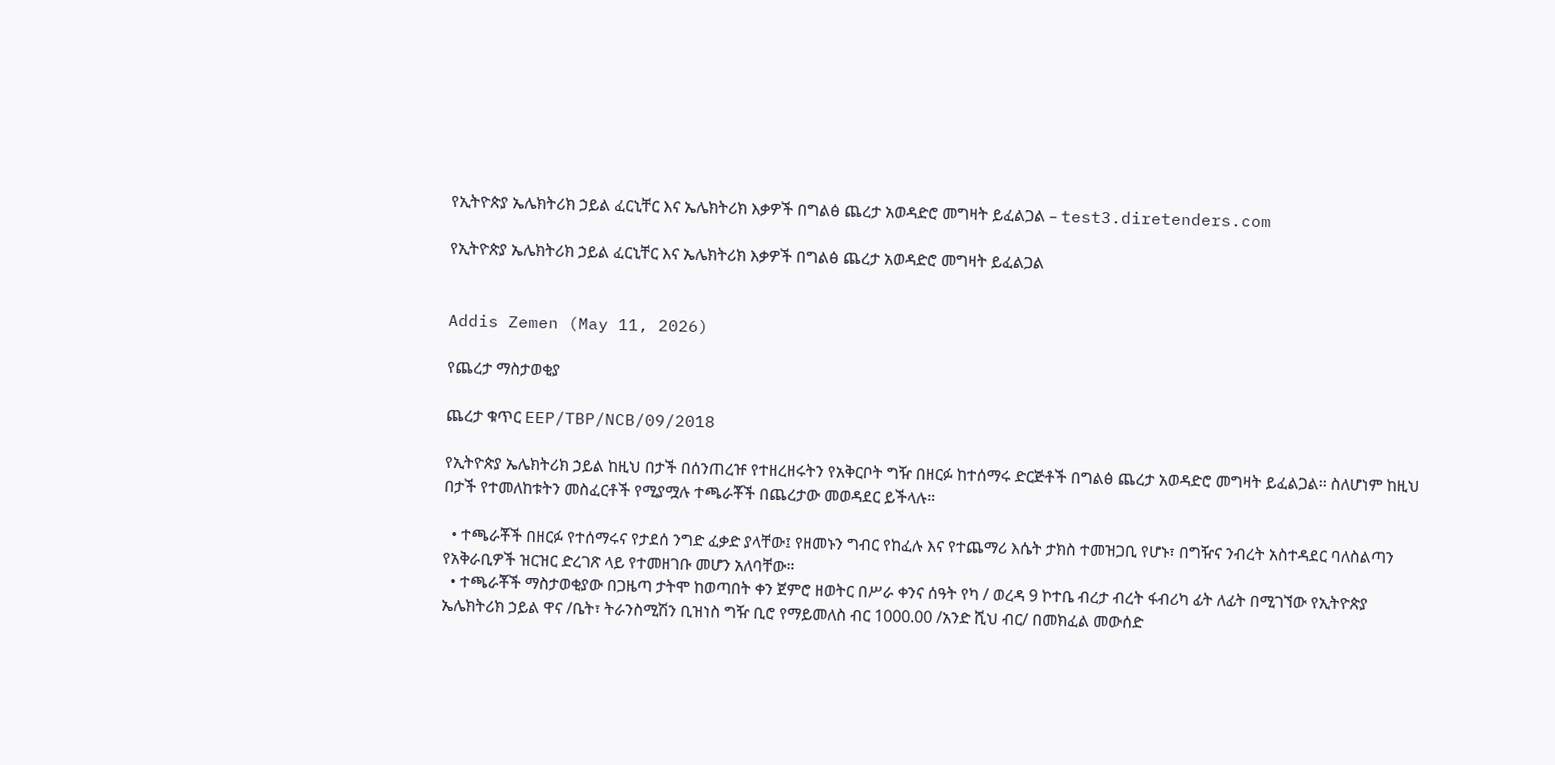የኢትዮጵያ ኤሌክትሪክ ኃይል ፈርኒቸር እና ኤሌክትሪክ እቃዎች በግልፅ ጨረታ አወዳድሮ መግዛት ይፈልጋል – test3.diretenders.com

የኢትዮጵያ ኤሌክትሪክ ኃይል ፈርኒቸር እና ኤሌክትሪክ እቃዎች በግልፅ ጨረታ አወዳድሮ መግዛት ይፈልጋል


Addis Zemen (May 11, 2026)

የጨረታ ማስታወቂያ

ጨረታ ቁጥር EEP/TBP/NCB/09/2018

የኢትዮጵያ ኤሌክትሪክ ኃይል ከዚህ በታች በሰንጠረዡ የተዘረዘሩትን የአቅርቦት ግዥ በዘርፉ ከተሰማሩ ድርጅቶች በግልፅ ጨረታ አወዳድሮ መግዛት ይፈልጋል፡፡ ስለሆነም ከዚህ በታች የተመለከቱትን መስፈርቶች የሚያሟሉ ተጫራቾች በጨረታው መወዳደር ይችላሉ።

  • ተጫራቾች በዘርፉ የተሰማሩና የታደሰ ንግድ ፈቃድ ያላቸው፤ የዘመኑን ግብር የከፈሉ እና የተጨማሪ እሴት ታክስ ተመዝጋቢ የሆኑ፣ በግዥና ንብረት አስተዳደር ባለስልጣን የአቅራቢዎች ዝርዝር ድረገጽ ላይ የተመዘገቡ መሆን አለባቸው።
  • ተጫራቾች ማስታወቂያው በጋዜጣ ታትሞ ከወጣበት ቀን ጀምሮ ዘወትር በሥራ ቀንና ሰዓት የካ / ወረዳ 9 ኮተቤ ብረታ ብረት ፋብሪካ ፊት ለፊት በሚገኘው የኢትዮጵያ ኤሌክትሪክ ኃይል ዋና /ቤት፣ ትራንስሚሽን ቢዝነስ ግዥ ቢሮ የማይመለስ ብር 1000.00 /አንድ ሺህ ብር/ በመክፈል መውሰድ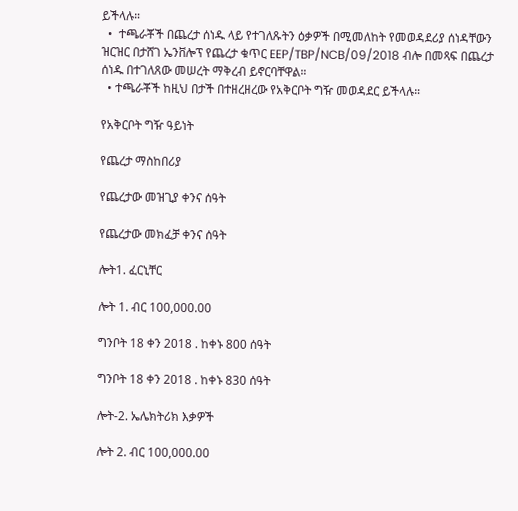ይችላሉ።
  •  ተጫራቾች በጨረታ ሰነዱ ላይ የተገለጹትን ዕቃዎች በሚመለከት የመወዳደሪያ ሰነዳቸውን ዝርዝር በታሸገ ኤንቨሎፕ የጨረታ ቁጥር EEP/TBP/NCB/09/2018 ብሎ በመጻፍ በጨረታ ሰነዱ በተገለጸው መሠረት ማቅረብ ይኖርባቸዋል።
  • ተጫራቾች ከዚህ በታች በተዘረዘረው የአቅርቦት ግዥ መወዳደር ይችላሉ።

የአቅርቦት ግዥ ዓይነት

የጨረታ ማስከበሪያ

የጨረታው መዝጊያ ቀንና ሰዓት

የጨረታው መክፈቻ ቀንና ሰዓት

ሎት1. ፈርኒቸር

ሎት 1. ብር 100,000.00

ግንቦት 18 ቀን 2018 . ከቀኑ 800 ሰዓት

ግንቦት 18 ቀን 2018 . ከቀኑ 830 ሰዓት

ሎት-2. ኤሌክትሪክ እቃዎች

ሎት 2. ብር 100,000.00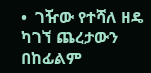•  ገዥው የተሻለ ዘዴ ካገኘ ጨረታውን በከፊልም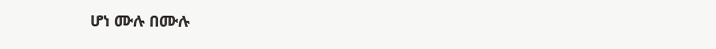ሆነ ሙሉ በሙሉ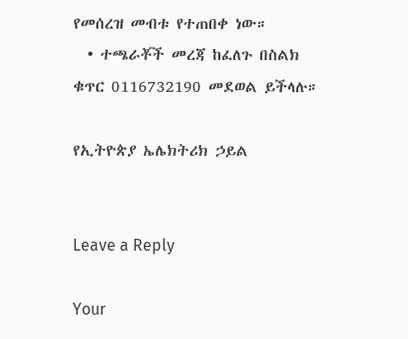የመሰረዝ መብቱ የተጠበቀ ነው።
  • ተጫራቾች መረጃ ከፈለጉ በስልክ ቁጥር 0116732190 መደወል ይችላሉ።

የኢትዮጵያ ኤሌክትሪክ ኃይል


Leave a Reply

Your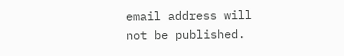email address will not be published.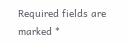Required fields are marked *